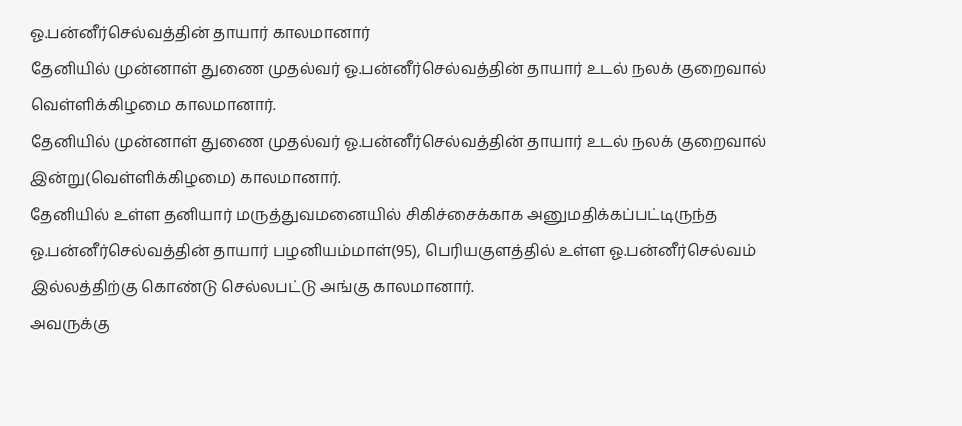ஓ.பன்னீர்செல்வத்தின் தாயார் காலமானார்
தேனியில் முன்னாள் துணை முதல்வர் ஓ.பன்னீர்செல்வத்தின் தாயார் உடல் நலக் குறைவால் வெள்ளிக்கிழமை காலமானார்.
தேனியில் முன்னாள் துணை முதல்வர் ஓ.பன்னீர்செல்வத்தின் தாயார் உடல் நலக் குறைவால் இன்று(வெள்ளிக்கிழமை) காலமானார்.
தேனியில் உள்ள தனியார் மருத்துவமனையில் சிகிச்சைக்காக அனுமதிக்கப்பட்டிருந்த ஓ.பன்னீர்செல்வத்தின் தாயார் பழனியம்மாள்(95), பெரியகுளத்தில் உள்ள ஓ.பன்னீர்செல்வம் இல்லத்திற்கு கொண்டு செல்லபட்டு அங்கு காலமானார்.
அவருக்கு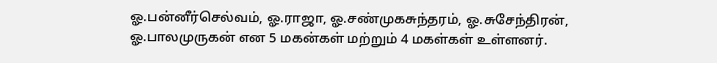ஓ.பன்னீர்செல்வம், ஓ.ராஜா, ஓ.சண்முகசுந்தரம், ஓ.சுசேந்திரன், ஓ.பாலமுருகன் என 5 மகன்கள் மற்றும் 4 மகள்கள் உள்ளனர்.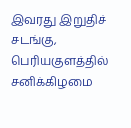இவரது இறுதிச் சடங்கு, பெரியகுளத்தில் சனிக்கிழமை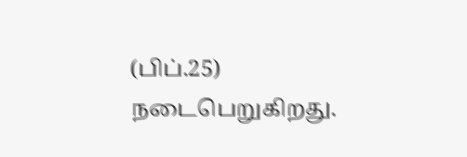(பிப்.25) நடைபெறுகிறது.